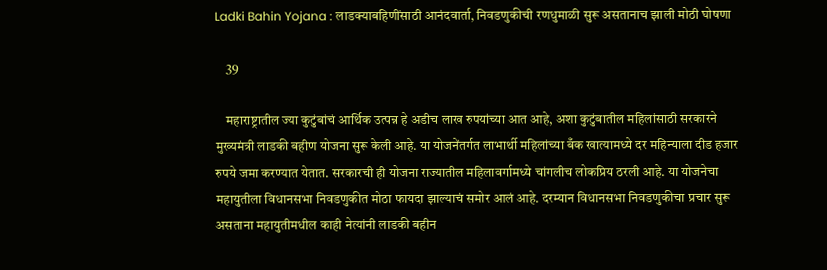Ladki Bahin Yojana : लाडक्याबहिणींसाठी आनंदवार्ता, निवडणुकीची रणधुमाळी सुरू असतानाच झाली मोठी घोषणा

    39

    महाराष्ट्रातील ज्या कुटुंबांचं आर्थिक उत्पन्न हे अडीच लाख रुपयांच्या आत आहे, अशा कुटुंबातील महिलांसाठी सरकारने मुख्यमंत्री लाडकी बहीण योजना सुरू केली आहे. या योजनेंतर्गत लाभार्थी महिलांच्या बँक खात्यामध्ये दर महिन्याला दीड हजार रुपये जमा करण्यात येतात. सरकारची ही योजना राज्यातील महिलावर्गामध्ये चांगलीच लोकप्रिय ठरली आहे. या योजनेचा महायुतीला विधानसभा निवडणुकीत मोठा फायदा झाल्याचं समोर आलं आहे. दरम्यान विधानसभा निवडणुकीचा प्रचार सुरू असताना महायुतीमधील काही नेत्यांनी लाडकी बहीन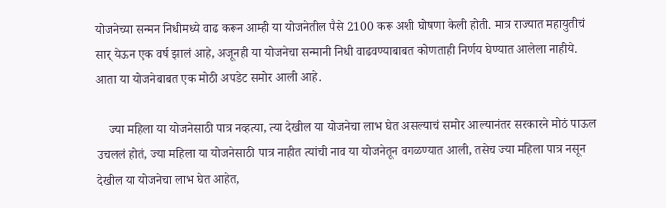योजनेच्या सन्मन निधीमध्ये वाढ करून आम्ही या योजनेतील पैसे 2100 करू अशी घोषणा केली होती. मात्र राज्यात महायुतीचं सार् येऊन एक वर्ष झालं आहे, अजूनही या योजनेचा सन्मानी निधी वाढवण्याबाबत कोणताही निर्णय घेण्यात आलेला नाहीये. आता या योजनेबाबत एक मोठी अपडेट समोर आली आहे.

    ज्या महिला या योजनेसाठी पात्र नव्हत्या, त्या देखील या योजनेचा लाभ घेत असल्याचं समोर आल्यानंतर सरकारने मोठं पाऊल उचललं होतं, ज्या महिला या योजनेसाठी पात्र नाहीत त्यांची नाव या योजनेतून वगळण्यात आली, तसेच ज्या महिला पात्र नसून देखील या योजनेचा लाभ घेत आहेत,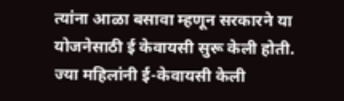त्यांना आळा बसावा म्हणून सरकारने या योजनेसाठी ई केवायसी सुरू केली होती. ज्या महिलांनी ई-केवायसी केली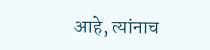आहे, त्यांनाच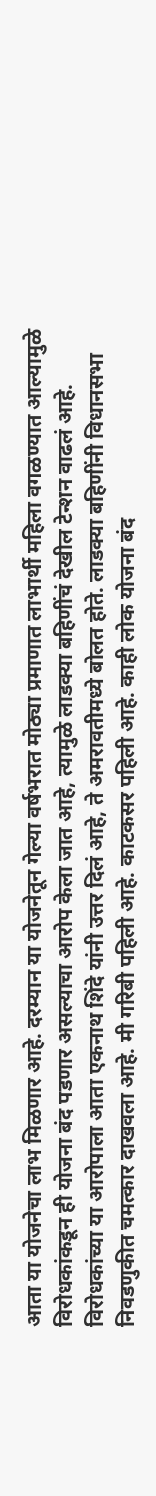आता या योजनेचा लाभ मिळणार आहे. दरम्यान या योजनेतून गेल्या वर्षभरात मोठ्या प्रमाणात लाभार्थी महिला वगळण्यात आल्यामुळे विरोधकांकडून ही योजना बंद पडणार असल्याचा आरोप केला जात आहे, त्यामुळे लाडक्या बहिणींचं देखील टेन्शन वाढलं आहे. विरोधकांच्या या आरोपाला आता एकनाथ शिंदे यांनी उत्तर दिलं आहे, ते अमरावतीमध्ये बोलत होते. लाडक्या बहिणींनी विधानसभा निवडणुकीत चमत्कार दाखवला आहे. मी गरिबी पहिली आहे. काटकसर पहिली आहे. काही लोक योजना बंद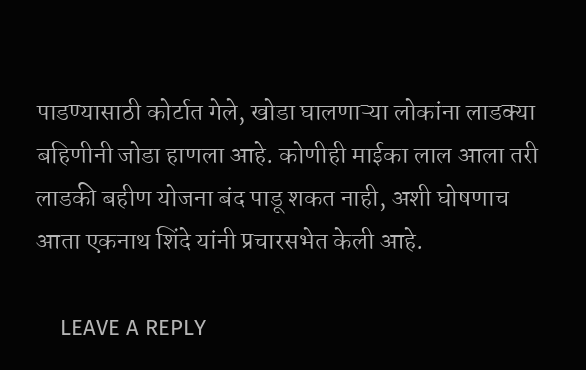पाडण्यासाठी कोर्टात गेले, खोडा घालणाऱ्या लोकांना लाडक्या बहिणीनी जोडा हाणला आहे. कोणीही माईका लाल आला तरी लाडकी बहीण योजना बंद पाडू शकत नाही, अशी घोषणाच आता एकनाथ शिंदे यांनी प्रचारसभेत केली आहे.

    LEAVE A REPLY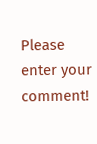Please enter your comment!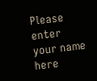Please enter your name here